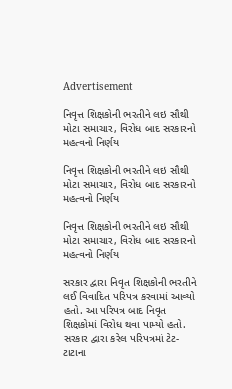Advertisement

નિવૃત્ત શિક્ષકોની ભરતીને લઇ સૌથી મોટા સમાચાર, વિરોધ બાદ સરકારનો મહત્વનો નિર્ણય

નિવૃત્ત શિક્ષકોની ભરતીને લઇ સૌથી મોટા સમાચાર, વિરોધ બાદ સરકારનો મહત્વનો નિર્ણય

નિવૃત્ત શિક્ષકોની ભરતીને લઇ સૌથી મોટા સમાચાર, વિરોધ બાદ સરકારનો મહત્વનો નિર્ણય

સરકાર દ્વારા નિવૃત શિક્ષકોની ભરતીને લઈ વિવાદિત પરિપત્ર કરવામાં આવ્યો હતો. આ પરિપત્ર બાદ નિવૃત શિક્ષકોમાં વિરોધ થવા પામ્યો હતો. સરકાર દ્વારા કરેલ પરિપત્રમાં ટેટ-ટાટાના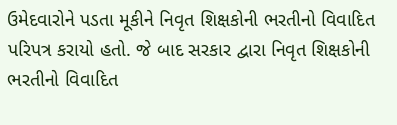ઉમેદવારોને પડતા મૂકીને નિવૃત શિક્ષકોની ભરતીનો વિવાદિત પરિપત્ર કરાયો હતો. જે બાદ સરકાર દ્વારા નિવૃત શિક્ષકોની ભરતીનો વિવાદિત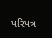પરિપત્ર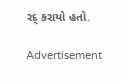રદ્ કરાયો હતો.

Advertisement